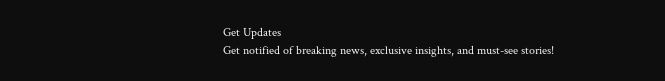Get Updates
Get notified of breaking news, exclusive insights, and must-see stories!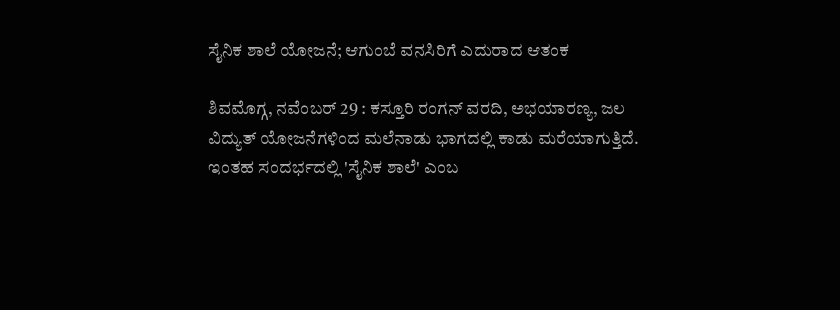ಸೈನಿಕ ಶಾಲೆ ಯೋಜನೆ; ಆಗುಂಬೆ ವನಸಿರಿಗೆ ಎದುರಾದ ಆತಂಕ

ಶಿವಮೊಗ್ಗ, ನವೆಂಬರ್ 29 : ಕಸ್ತೂರಿ ರಂಗನ್ ವರದಿ, ಅಭಯಾರಣ್ಯ, ಜಲ ವಿದ್ಯುತ್ ಯೋಜನೆಗಳಿಂದ ಮಲೆನಾಡು ಭಾಗದಲ್ಲಿ ಕಾಡು ಮರೆಯಾಗುತ್ತಿದೆ. ಇಂತಹ ಸಂದರ್ಭದಲ್ಲಿ 'ಸೈನಿಕ ಶಾಲೆ' ಎಂಬ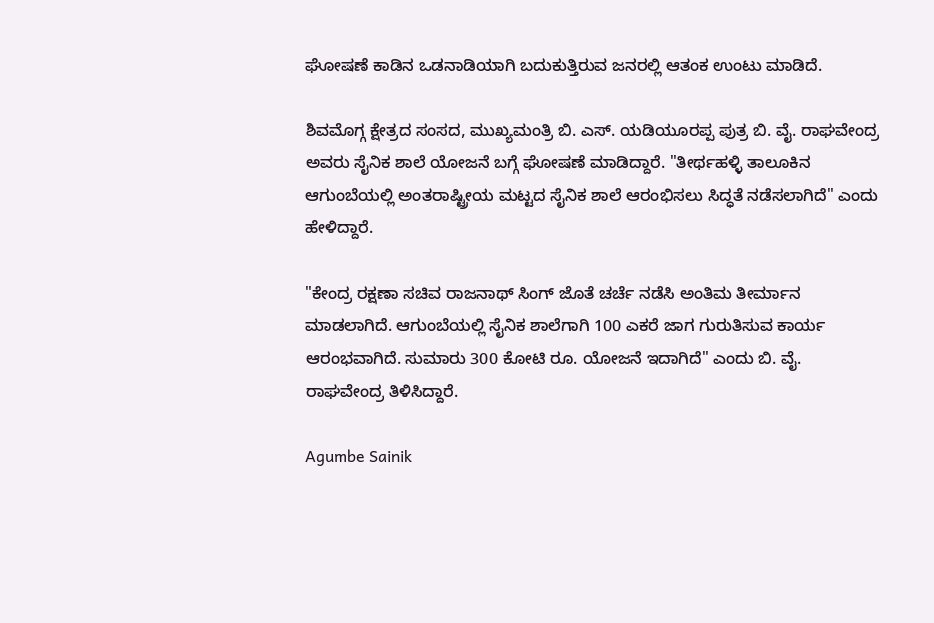ಘೋಷಣೆ ಕಾಡಿನ ಒಡನಾಡಿಯಾಗಿ ಬದುಕುತ್ತಿರುವ ಜನರಲ್ಲಿ ಆತಂಕ ಉಂಟು ಮಾಡಿದೆ.

ಶಿವಮೊಗ್ಗ ಕ್ಷೇತ್ರದ ಸಂಸದ, ಮುಖ್ಯಮಂತ್ರಿ ಬಿ. ಎಸ್. ಯಡಿಯೂರಪ್ಪ ಪುತ್ರ ಬಿ. ವೈ. ರಾಘವೇಂದ್ರ ಅವರು ಸೈನಿಕ ಶಾಲೆ ಯೋಜನೆ ಬಗ್ಗೆ ಘೋಷಣೆ ಮಾಡಿದ್ದಾರೆ. "ತೀರ್ಥಹಳ್ಳಿ ತಾಲೂಕಿನ ಆಗುಂಬೆಯಲ್ಲಿ ಅಂತರಾಷ್ಟ್ರೀಯ ಮಟ್ಟದ ಸೈನಿಕ ಶಾಲೆ ಆರಂಭಿಸಲು ಸಿದ್ಧತೆ ನಡೆಸಲಾಗಿದೆ" ಎಂದು ಹೇಳಿದ್ದಾರೆ.

"ಕೇಂದ್ರ ರಕ್ಷಣಾ ಸಚಿವ ರಾಜನಾಥ್ ಸಿಂಗ್ ಜೊತೆ ಚರ್ಚೆ ನಡೆಸಿ ಅಂತಿಮ ತೀರ್ಮಾನ ಮಾಡಲಾಗಿದೆ. ಆಗುಂಬೆಯಲ್ಲಿ ಸೈನಿಕ ಶಾಲೆಗಾಗಿ 100 ಎಕರೆ ಜಾಗ ಗುರುತಿಸುವ ಕಾರ್ಯ ಆರಂಭವಾಗಿದೆ. ಸುಮಾರು 300 ಕೋಟಿ ರೂ. ಯೋಜನೆ ಇದಾಗಿದೆ" ಎಂದು ಬಿ. ವೈ. ರಾಘವೇಂದ್ರ ತಿಳಿಸಿದ್ದಾರೆ.

Agumbe Sainik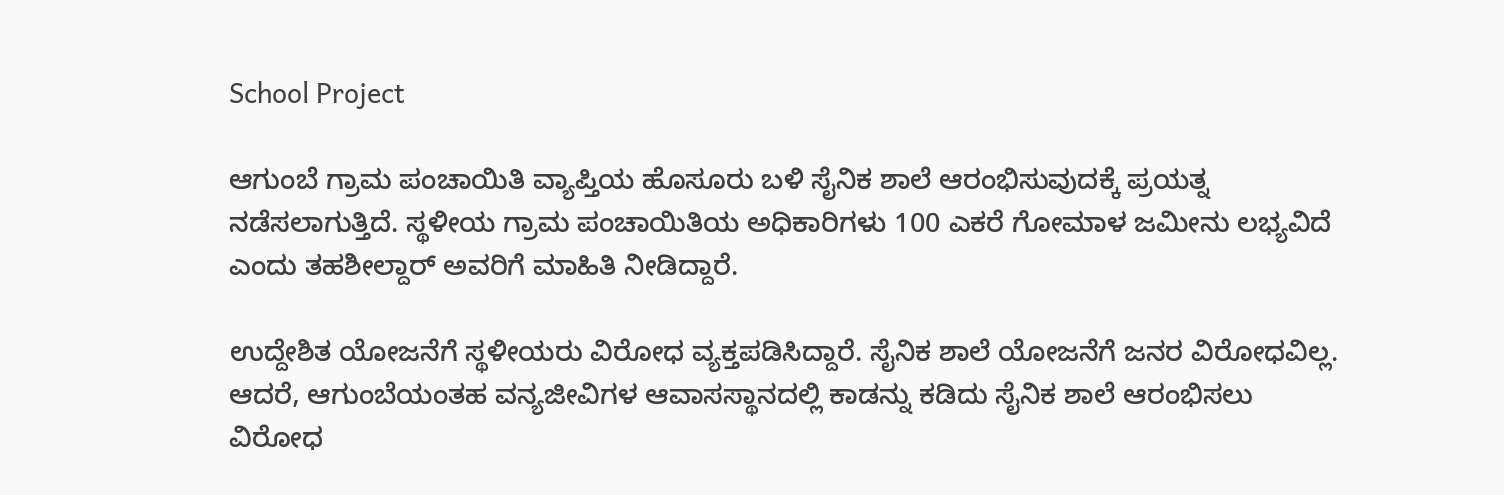School Project

ಆಗುಂಬೆ ಗ್ರಾಮ ಪಂಚಾಯಿತಿ ವ್ಯಾಪ್ತಿಯ ಹೊಸೂರು ಬಳಿ ಸೈನಿಕ ಶಾಲೆ ಆರಂಭಿಸುವುದಕ್ಕೆ ಪ್ರಯತ್ನ ನಡೆಸಲಾಗುತ್ತಿದೆ. ಸ್ಥಳೀಯ ಗ್ರಾಮ ಪಂಚಾಯಿತಿಯ ಅಧಿಕಾರಿಗಳು 100 ಎಕರೆ ಗೋಮಾಳ ಜಮೀನು ಲಭ್ಯವಿದೆ ಎಂದು ತಹಶೀಲ್ದಾರ್‌ ಅವರಿಗೆ ಮಾಹಿತಿ ನೀಡಿದ್ದಾರೆ.

ಉದ್ದೇಶಿತ ಯೋಜನೆಗೆ ಸ್ಥಳೀಯರು ವಿರೋಧ ವ್ಯಕ್ತಪಡಿಸಿದ್ದಾರೆ. ಸೈನಿಕ ಶಾಲೆ ಯೋಜನೆಗೆ ಜನರ ವಿರೋಧವಿಲ್ಲ. ಆದರೆ, ಆಗುಂಬೆಯಂತಹ ವನ್ಯಜೀವಿಗಳ ಆವಾಸಸ್ಥಾನದಲ್ಲಿ ಕಾಡನ್ನು ಕಡಿದು ಸೈನಿಕ ಶಾಲೆ ಆರಂಭಿಸಲು ವಿರೋಧ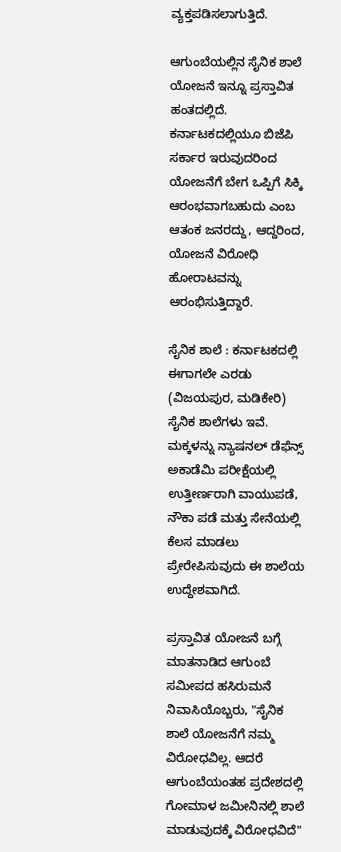ವ್ಯಕ್ತಪಡಿಸಲಾಗುತ್ತಿದೆ.

ಆಗುಂಬೆಯಲ್ಲಿನ ಸೈನಿಕ ಶಾಲೆ ಯೋಜನೆ ಇನ್ನೂ ಪ್ರಸ್ತಾವಿತ ಹಂತದಲ್ಲಿದೆ. ಕರ್ನಾಟಕದಲ್ಲಿಯೂ ಬಿಜೆಪಿ ಸರ್ಕಾರ ಇರುವುದರಿಂದ ಯೋಜನೆಗೆ ಬೇಗ ಒಪ್ಪಿಗೆ ಸಿಕ್ಕಿ ಆರಂಭವಾಗಬಹುದು ಎಂಬ ಆತಂಕ ಜನರದ್ದು, ಆದ್ದರಿಂದ, ಯೋಜನೆ ವಿರೋಧಿ ಹೋರಾಟವನ್ನು ಆರಂಭಿಸುತ್ತಿದ್ದಾರೆ.

ಸೈನಿಕ ಶಾಲೆ : ಕರ್ನಾಟಕದಲ್ಲಿ ಈಗಾಗಲೇ ಎರಡು (ವಿಜಯಪುರ, ಮಡಿಕೇರಿ) ಸೈನಿಕ ಶಾಲೆಗಳು ಇವೆ. ಮಕ್ಕಳನ್ನು ನ್ಯಾಷನಲ್ ಡೆಫೆನ್ಸ್ ಅಕಾಡೆಮಿ ಪರೀಕ್ಷೆಯಲ್ಲಿ ಉತ್ತೀರ್ಣರಾಗಿ ವಾಯುಪಡೆ, ನೌಕಾ ಪಡೆ ಮತ್ತು ಸೇನೆಯಲ್ಲಿ ಕೆಲಸ ಮಾಡಲು ಪ್ರೇರೇಪಿಸುವುದು ಈ ಶಾಲೆಯ ಉದ್ದೇಶವಾಗಿದೆ.

ಪ್ರಸ್ತಾವಿತ ಯೋಜನೆ ಬಗ್ಗೆ ಮಾತನಾಡಿದ ಆಗುಂಬೆ ಸಮೀಪದ ಹಸಿರುಮನೆ ನಿವಾಸಿಯೊಬ್ಬರು, "ಸೈನಿಕ ಶಾಲೆ ಯೋಜನೆಗೆ ನಮ್ಮ ವಿರೋಧವಿಲ್ಲ. ಆದರೆ ಆಗುಂಬೆಯಂತಹ ಪ್ರದೇಶದಲ್ಲಿ ಗೋಮಾಳ ಜಮೀನಿನಲ್ಲಿ ಶಾಲೆ ಮಾಡುವುದಕ್ಕೆ ವಿರೋಧವಿದೆ"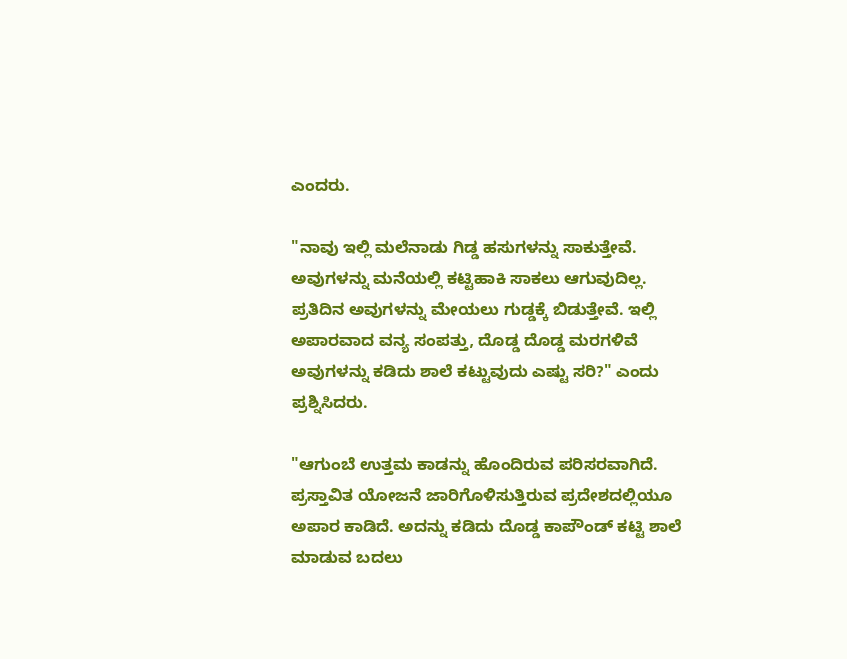ಎಂದರು.

"ನಾವು ಇಲ್ಲಿ ಮಲೆನಾಡು ಗಿಡ್ಡ ಹಸುಗಳನ್ನು ಸಾಕುತ್ತೇವೆ. ಅವುಗಳನ್ನು ಮನೆಯಲ್ಲಿ ಕಟ್ಟಿಹಾಕಿ ಸಾಕಲು ಆಗುವುದಿಲ್ಲ. ಪ್ರತಿದಿನ ಅವುಗಳನ್ನು ಮೇಯಲು ಗುಡ್ಡಕ್ಕೆ ಬಿಡುತ್ತೇವೆ. ಇಲ್ಲಿ ಅಪಾರವಾದ ವನ್ಯ ಸಂಪತ್ತು, ದೊಡ್ಡ ದೊಡ್ಡ ಮರಗಳಿವೆ ಅವುಗಳನ್ನು ಕಡಿದು ಶಾಲೆ ಕಟ್ಟುವುದು ಎಷ್ಟು ಸರಿ?" ಎಂದು ಪ್ರಶ್ನಿಸಿದರು.

"ಆಗುಂಬೆ ಉತ್ತಮ ಕಾಡನ್ನು ಹೊಂದಿರುವ ಪರಿಸರವಾಗಿದೆ. ಪ್ರಸ್ತಾವಿತ ಯೋಜನೆ ಜಾರಿಗೊಳಿಸುತ್ತಿರುವ ಪ್ರದೇಶದಲ್ಲಿಯೂ ಅಪಾರ ಕಾಡಿದೆ. ಅದನ್ನು ಕಡಿದು ದೊಡ್ಡ ಕಾಪೌಂಡ್ ಕಟ್ಟಿ ಶಾಲೆ ಮಾಡುವ ಬದಲು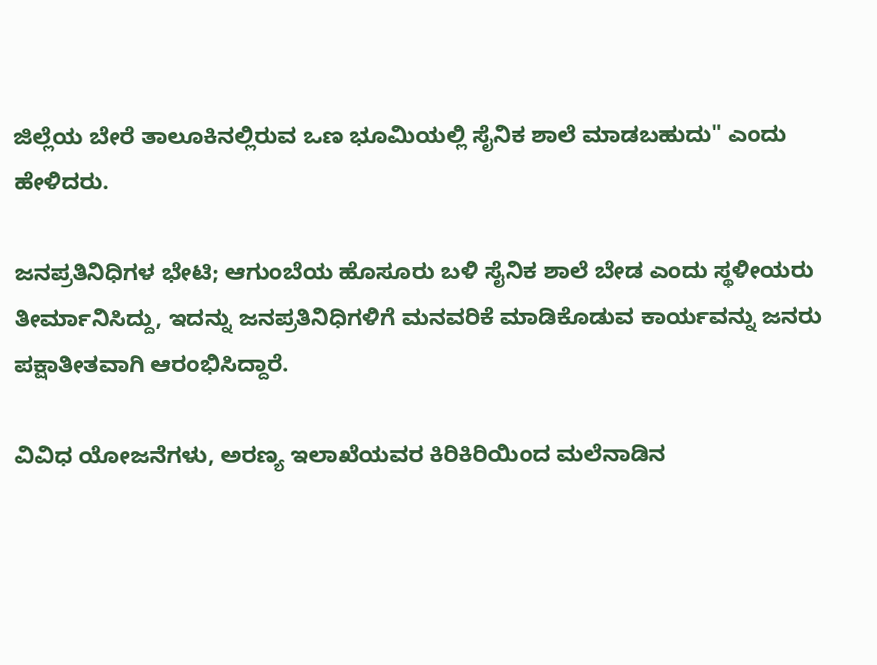ಜಿಲ್ಲೆಯ ಬೇರೆ ತಾಲೂಕಿನಲ್ಲಿರುವ ಒಣ ಭೂಮಿಯಲ್ಲಿ ಸೈನಿಕ ಶಾಲೆ ಮಾಡಬಹುದು" ಎಂದು ಹೇಳಿದರು.

ಜನಪ್ರತಿನಿಧಿಗಳ ಭೇಟಿ; ಆಗುಂಬೆಯ ಹೊಸೂರು ಬಳಿ ಸೈನಿಕ ಶಾಲೆ ಬೇಡ ಎಂದು ಸ್ಥಳೀಯರು ತೀರ್ಮಾನಿಸಿದ್ದು, ಇದನ್ನು ಜನಪ್ರತಿನಿಧಿಗಳಿಗೆ ಮನವರಿಕೆ ಮಾಡಿಕೊಡುವ ಕಾರ್ಯವನ್ನು ಜನರು ಪಕ್ಷಾತೀತವಾಗಿ ಆರಂಭಿಸಿದ್ದಾರೆ.

ವಿವಿಧ ಯೋಜನೆಗಳು, ಅರಣ್ಯ ಇಲಾಖೆಯವರ ಕಿರಿಕಿರಿಯಿಂದ ಮಲೆನಾಡಿನ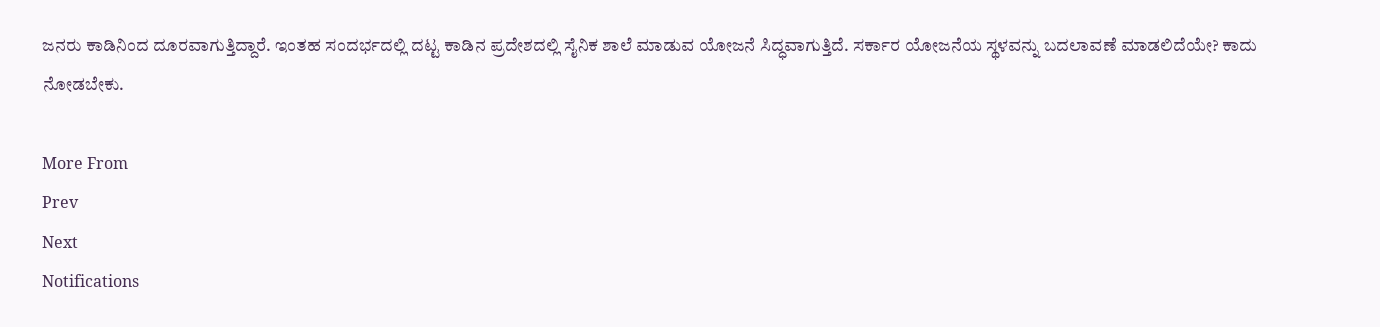ಜನರು ಕಾಡಿನಿಂದ ದೂರವಾಗುತ್ತಿದ್ದಾರೆ. ಇಂತಹ ಸಂದರ್ಭದಲ್ಲಿ ದಟ್ಟ ಕಾಡಿನ ಪ್ರದೇಶದಲ್ಲಿ ಸೈನಿಕ ಶಾಲೆ ಮಾಡುವ ಯೋಜನೆ ಸಿದ್ಧವಾಗುತ್ತಿದೆ. ಸರ್ಕಾರ ಯೋಜನೆಯ ಸ್ಥಳವನ್ನು ಬದಲಾವಣೆ ಮಾಡಲಿದೆಯೇ? ಕಾದು ನೋಡಬೇಕು.

More From
Prev
Next
Notifications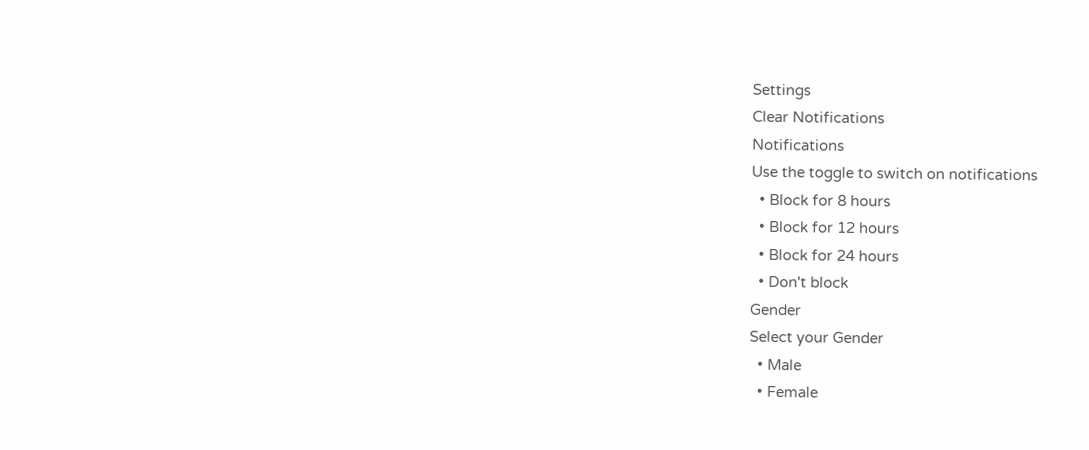Settings
Clear Notifications
Notifications
Use the toggle to switch on notifications
  • Block for 8 hours
  • Block for 12 hours
  • Block for 24 hours
  • Don't block
Gender
Select your Gender
  • Male
  • Female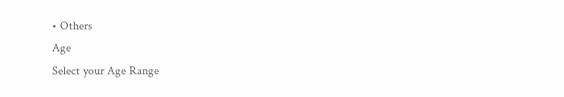• Others
Age
Select your Age Range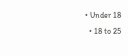• Under 18
  • 18 to 25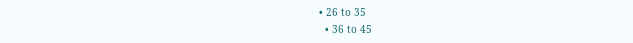• 26 to 35
  • 36 to 45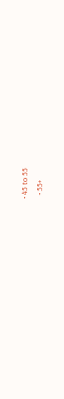• 45 to 55
  • 55+